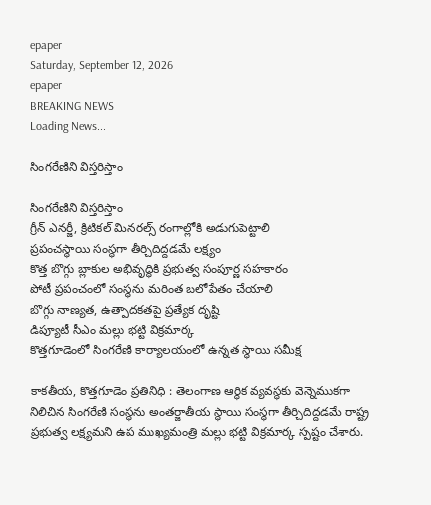epaper
Saturday, September 12, 2026
epaper
BREAKING NEWS
Loading News...

సింగ‌రేణిని విస్త‌రిస్తాం

సింగ‌రేణిని విస్త‌రిస్తాం
గ్రీన్ ఎనర్జీ, క్రిటికల్ మినరల్స్ రంగాల్లోకి అడుగుపెట్టాలి
ప్రపంచస్థాయి సంస్థగా తీర్చిదిద్ద‌డ‌మే ల‌క్ష్యం
కొత్త బొగ్గు బ్లాకుల అభివృద్ధికి ప్రభుత్వ సంపూర్ణ సహకారం
పోటీ ప్రపంచంలో సంస్థ‌ను మరింత బలోపేతం చేయాలి
బొగ్గు నాణ్యత, ఉత్పాదకతపై ప్రత్యేక దృష్టి
డిప్యూటీ సీఎం మ‌ల్లు భ‌ట్టి విక్ర‌మార్క‌
కొత్తగూడెంలో సింగ‌రేణి కార్యాల‌యంలో ఉన్న‌త స్థాయి సమీక్ష

కాకతీయ, కొత్తగూడెం ప్రతినిధి : తెలంగాణ ఆర్థిక వ్యవస్థకు వెన్నెముకగా నిలిచిన సింగరేణి సంస్థను అంతర్జాతీయ స్థాయి సంస్థగా తీర్చిదిద్దడమే రాష్ట్ర ప్రభుత్వ లక్ష్యమని ఉప ముఖ్యమంత్రి మల్లు భట్టి విక్రమార్క స్పష్టం చేశారు.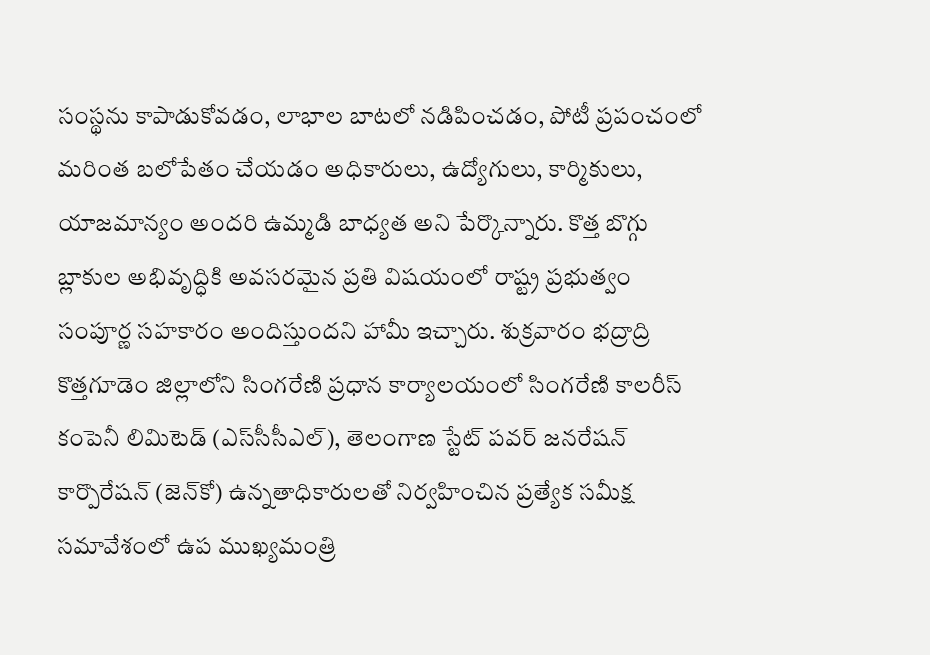సంస్థను కాపాడుకోవడం, లాభాల బాటలో నడిపించడం, పోటీ ప్రపంచంలో మరింత బలోపేతం చేయడం అధికారులు, ఉద్యోగులు, కార్మికులు, యాజమాన్యం అందరి ఉమ్మడి బాధ్యత అని పేర్కొన్నారు. కొత్త బొగ్గు బ్లాకుల అభివృద్ధికి అవసరమైన ప్రతి విషయంలో రాష్ట్ర ప్రభుత్వం సంపూర్ణ సహకారం అందిస్తుందని హామీ ఇచ్చారు. శుక్రవారం భద్రాద్రి కొత్తగూడెం జిల్లాలోని సింగరేణి ప్రధాన కార్యాలయంలో సింగరేణి కాలరీస్ కంపెనీ లిమిటెడ్ (ఎస్‌సీసీఎల్), తెలంగాణ స్టేట్ పవర్ జనరేషన్ కార్పొరేషన్ (జెన్‌కో) ఉన్నతాధికారులతో నిర్వహించిన ప్రత్యేక సమీక్ష సమావేశంలో ఉప ముఖ్యమంత్రి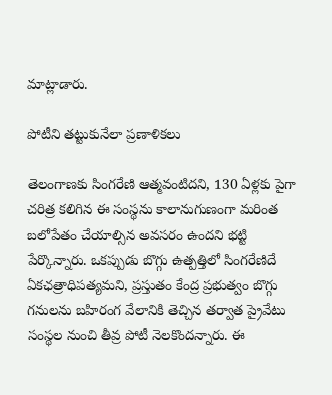మాట్లాడారు.

పోటీని తట్టుకునేలా ప్రణాళికలు

తెలంగాణకు సింగరేణి ఆత్మవంటిదని, 130 ఏళ్లకు పైగా చరిత్ర కలిగిన ఈ సంస్థను కాలానుగుణంగా మరింత బలోపేతం చేయాల్సిన అవసరం ఉందని భట్టి పేర్కొన్నారు. ఒకప్పుడు బొగ్గు ఉత్పత్తిలో సింగరేణిదే ఏకఛత్రాధిపత్యమని, ప్రస్తుతం కేంద్ర ప్రభుత్వం బొగ్గు గనులను బహిరంగ వేలానికి తెచ్చిన తర్వాత ప్రైవేటు సంస్థల నుంచి తీవ్ర పోటీ నెలకొందన్నారు. ఈ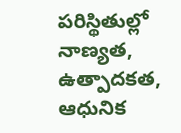పరిస్థితుల్లో నాణ్యత, ఉత్పాదకత, ఆధునిక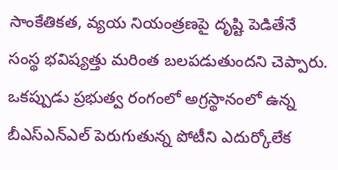సాంకేతికత, వ్యయ నియంత్రణపై దృష్టి పెడితేనే సంస్థ భవిష్యత్తు మరింత బలపడుతుందని చెప్పారు. ఒకప్పుడు ప్రభుత్వ రంగంలో అగ్రస్థానంలో ఉన్న బీఎస్‌ఎన్‌ఎల్‌ పెరుగుతున్న పోటీని ఎదుర్కోలేక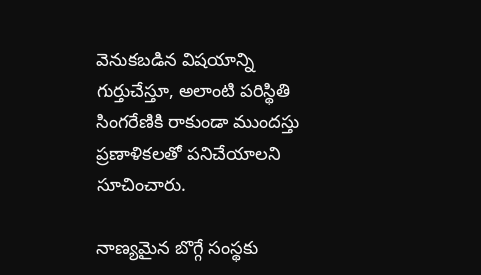వెనుకబడిన విషయాన్ని గుర్తుచేస్తూ, అలాంటి పరిస్థితి సింగరేణికి రాకుండా ముందస్తు ప్రణాళికలతో పనిచేయాలని సూచించారు.

నాణ్యమైన బొగ్గే సంస్థకు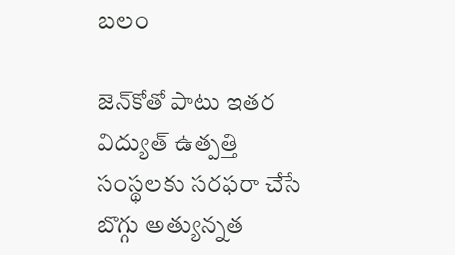బలం

జెన్‌కోతో పాటు ఇతర విద్యుత్ ఉత్పత్తి సంస్థలకు సరఫరా చేసే బొగ్గు అత్యున్నత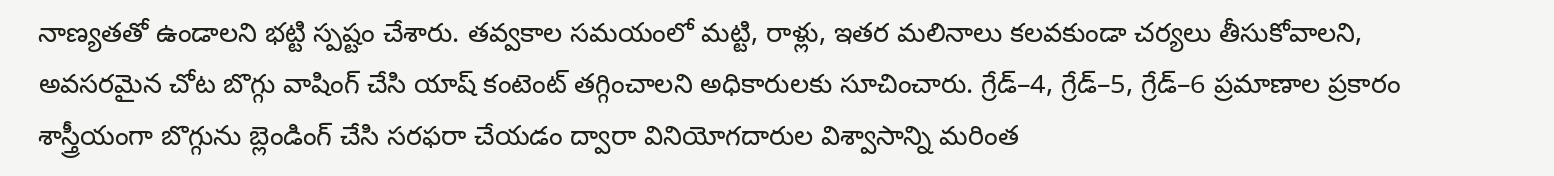నాణ్యతతో ఉండాలని భట్టి స్పష్టం చేశారు. తవ్వకాల సమయంలో మట్టి, రాళ్లు, ఇతర మలినాలు కలవకుండా చర్యలు తీసుకోవాలని, అవసరమైన చోట బొగ్గు వాషింగ్ చేసి యాష్‌ కంటెంట్ తగ్గించాలని అధికారులకు సూచించారు. గ్రేడ్–4, గ్రేడ్–5, గ్రేడ్–6 ప్రమాణాల ప్రకారం శాస్త్రీయంగా బొగ్గును బ్లెండింగ్ చేసి సరఫరా చేయడం ద్వారా వినియోగదారుల విశ్వాసాన్ని మరింత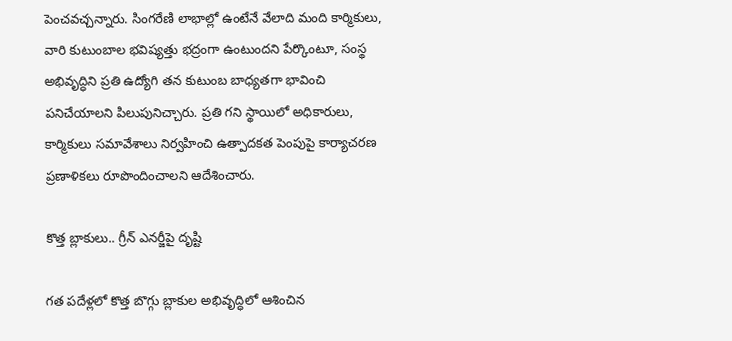పెంచవచ్చన్నారు. సింగరేణి లాభాల్లో ఉంటేనే వేలాది మంది కార్మికులు, వారి కుటుంబాల భవిష్యత్తు భద్రంగా ఉంటుందని పేర్కొంటూ, సంస్థ అభివృద్ధిని ప్రతి ఉద్యోగి తన కుటుంబ బాధ్యతగా భావించి పనిచేయాలని పిలుపునిచ్చారు. ప్రతి గని స్థాయిలో అధికారులు, కార్మికులు సమావేశాలు నిర్వహించి ఉత్పాదకత పెంపుపై కార్యాచరణ ప్రణాళికలు రూపొందించాలని ఆదేశించారు.

కొత్త బ్లాకులు.. గ్రీన్ ఎనర్జీపై దృష్టి

గత పదేళ్లలో కొత్త బొగ్గు బ్లాకుల అభివృద్ధిలో ఆశించిన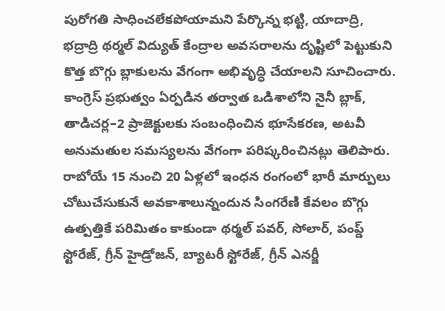పురోగతి సాధించలేకపోయామని పేర్కొన్న భట్టి, యాదాద్రి, భద్రాద్రి థర్మల్ విద్యుత్ కేంద్రాల అవసరాలను దృష్టిలో పెట్టుకుని కొత్త బొగ్గు బ్లాకులను వేగంగా అభివృద్ధి చేయాలని సూచించారు. కాంగ్రెస్ ప్రభుత్వం ఏర్పడిన తర్వాత ఒడిశాలోని నైనీ బ్లాక్‌, తాడిచర్ల–2 ప్రాజెక్టులకు సంబంధించిన భూసేకరణ, అటవీ అనుమతుల సమస్యలను వేగంగా పరిష్కరించినట్లు తెలిపారు. రాబోయే 15 నుంచి 20 ఏళ్లలో ఇంధన రంగంలో భారీ మార్పులు చోటుచేసుకునే అవకాశాలున్నందున సింగరేణి కేవలం బొగ్గు ఉత్పత్తికే పరిమితం కాకుండా థర్మల్ పవర్‌, సోలార్‌, పంప్డ్‌ స్టోరేజ్‌, గ్రీన్ హైడ్రోజన్‌, బ్యాటరీ స్టోరేజ్‌, గ్రీన్ ఎనర్జీ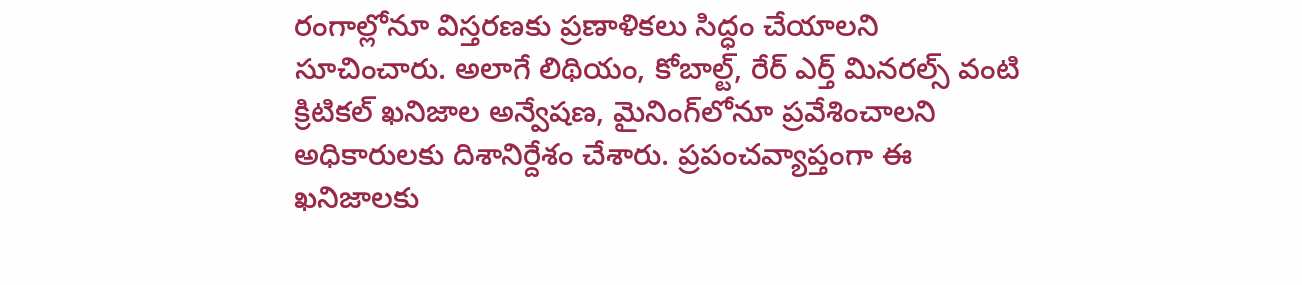రంగాల్లోనూ విస్తరణకు ప్రణాళికలు సిద్ధం చేయాలని సూచించారు. అలాగే లిథియం, కోబాల్ట్‌, రేర్‌ ఎర్త్‌ మినరల్స్‌ వంటి క్రిటికల్‌ ఖనిజాల అన్వేషణ, మైనింగ్‌లోనూ ప్రవేశించాలని అధికారులకు దిశానిర్దేశం చేశారు. ప్రపంచవ్యాప్తంగా ఈ ఖనిజాలకు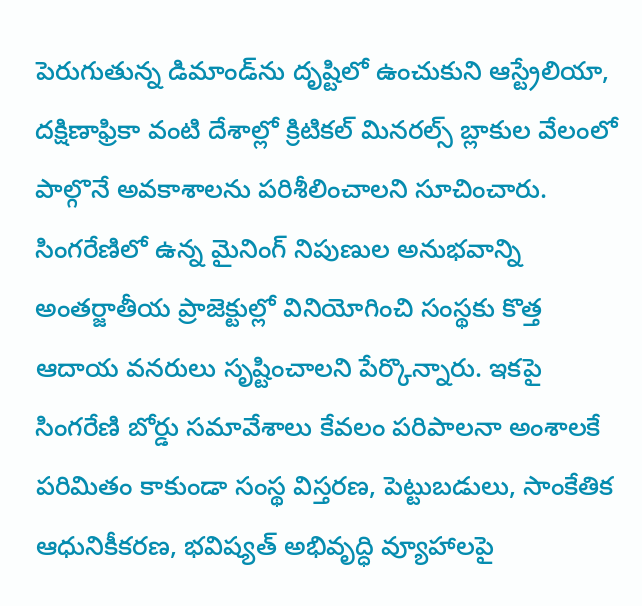పెరుగుతున్న డిమాండ్‌ను దృష్టిలో ఉంచుకుని ఆస్ట్రేలియా, దక్షిణాఫ్రికా వంటి దేశాల్లో క్రిటికల్‌ మినరల్స్‌ బ్లాకుల వేలంలో పాల్గొనే అవకాశాలను పరిశీలించాలని సూచించారు. సింగరేణిలో ఉన్న మైనింగ్ నిపుణుల అనుభవాన్ని అంతర్జాతీయ ప్రాజెక్టుల్లో వినియోగించి సంస్థకు కొత్త ఆదాయ వనరులు సృష్టించాలని పేర్కొన్నారు. ఇకపై సింగరేణి బోర్డు సమావేశాలు కేవలం పరిపాలనా అంశాలకే పరిమితం కాకుండా సంస్థ విస్తరణ, పెట్టుబడులు, సాంకేతిక ఆధునికీకరణ, భవిష్యత్‌ అభివృద్ధి వ్యూహాలపై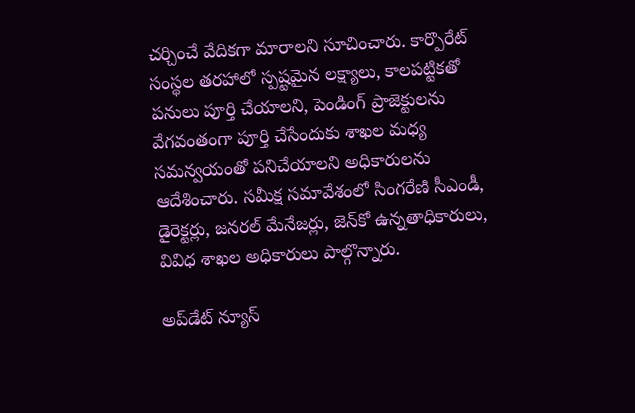చర్చించే వేదికగా మారాలని సూచించారు. కార్పొరేట్‌ సంస్థల తరహాలో స్పష్టమైన లక్ష్యాలు, కాలపట్టికతో పనులు పూర్తి చేయాలని, పెండింగ్‌ ప్రాజెక్టులను వేగవంతంగా పూర్తి చేసేందుకు శాఖల మధ్య సమన్వయంతో పనిచేయాలని అధికారులను ఆదేశించారు. సమీక్ష సమావేశంలో సింగరేణి సీఎండీ, డైరెక్టర్లు, జనరల్‌ మేనేజర్లు, జెన్‌కో ఉన్నతాధికారులు, వివిధ శాఖల అధికారులు పాల్గొన్నారు.

అప్‌డేట్ న్యూస్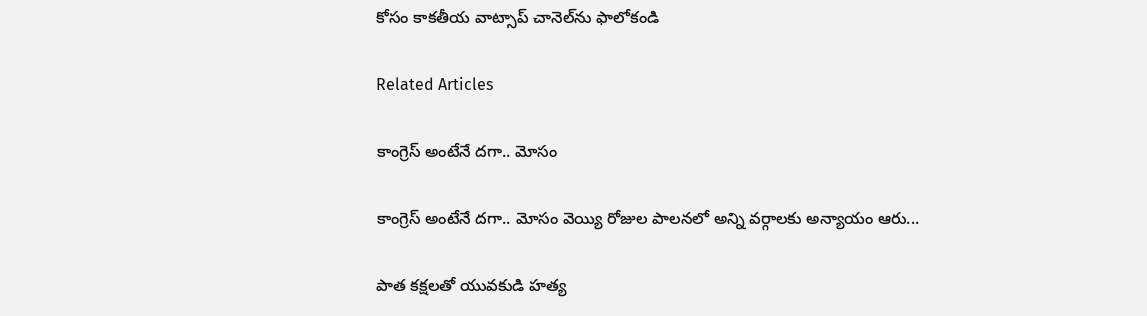కోసం కాక‌తీయ వాట్సాప్ చానెల్‌ను ఫాలోకండి

Related Articles

కాంగ్రెస్ అంటేనే దగా.. మోసం

కాంగ్రెస్ అంటేనే దగా.. మోసం వెయ్యి రోజుల పాలనలో అన్ని వర్గాలకు అన్యాయం ఆరు...

పాత కక్షలతో యువకుడి హత్య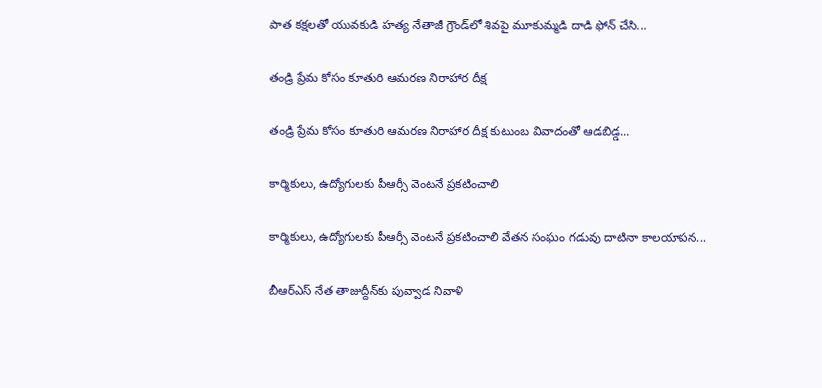పాత కక్షలతో యువకుడి హత్య నేతాజీ గ్రౌండ్‌లో శివపై మూకుమ్మడి దాడి ఫోన్‌ చేసి...

తండ్రి ప్రేమ కోసం కూతురి ఆమరణ నిరాహార దీక్ష

తండ్రి ప్రేమ కోసం కూతురి ఆమరణ నిరాహార దీక్ష కుటుంబ వివాదంతో ఆడబిడ్డ...

కార్మికులు, ఉద్యోగులకు పీఆర్సీ వెంటనే ప్రకటించాలి

కార్మికులు, ఉద్యోగులకు పీఆర్సీ వెంటనే ప్రకటించాలి వేతన సంఘం గడువు దాటినా కాలయాపన...

బీఆర్ఎస్‌ నేత తాజుద్దీన్‌కు పువ్వాడ నివాళి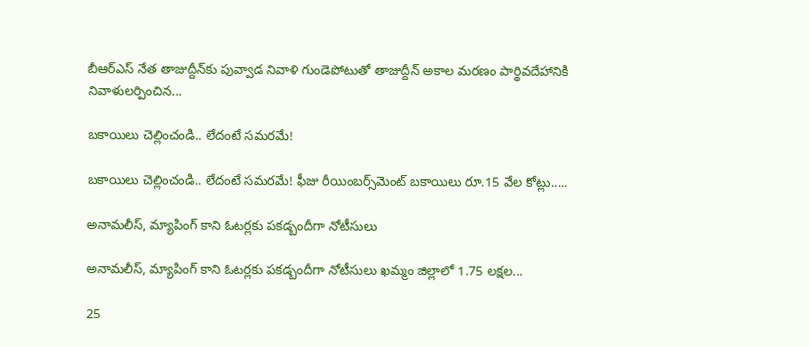బీఆర్ఎస్‌ నేత తాజుద్దీన్‌కు పువ్వాడ నివాళి గుండెపోటుతో తాజుద్దీన్‌ అకాల మ‌ర‌ణం పార్థివదేహానికి నివాళులర్పించిన...

బకాయిలు చెల్లించండి.. లేదంటే సమరమే!

బకాయిలు చెల్లించండి.. లేదంటే సమరమే! ఫీజు రీయింబర్స్‌మెంట్‌ బకాయిలు రూ.15 వేల కోట్లు.....

అనామలీస్‌, మ్యాపింగ్‌ కాని ఓటర్లకు ప‌క‌డ్బందీగా నోటీసులు

అనామలీస్‌, మ్యాపింగ్‌ కాని ఓటర్లకు ప‌క‌డ్బందీగా నోటీసులు ఖమ్మం జిల్లాలో 1.75 లక్షల...

25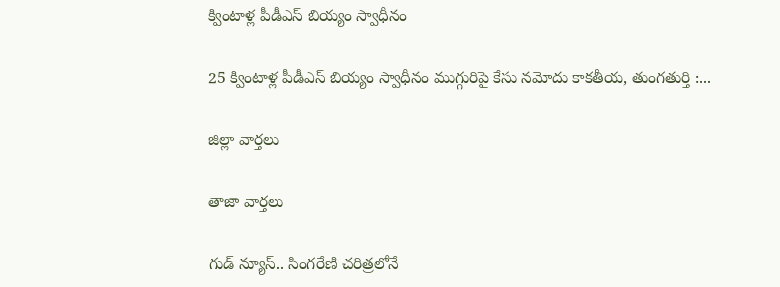క్వింటాళ్ల పీడీఎస్‌ బియ్యం స్వాధీనం

25 క్వింటాళ్ల పీడీఎస్‌ బియ్యం స్వాధీనం ముగ్గురిపై కేసు నమోదు కాకతీయ, తుంగతుర్తి :...

జిల్లా వార్త‌లు

తాజా వార్త‌లు

గుడ్ న్యూస్.. సింగరేణి చరిత్రలోనే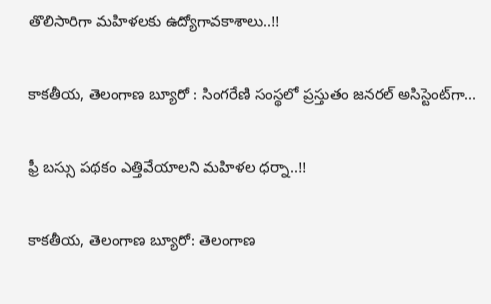తొలిసారిగా మ‌హిళ‌ల‌కు ఉద్యోగావ‌కాశాలు..!!

కాక‌తీయ‌, తెలంగాణ బ్యూరో : సింగరేణి సంస్థలో ప్రస్తుతం జనరల్ అసిస్టెంట్‌గా...

ఫ్రీ బస్సు పథకం ఎత్తివేయాలని మహిళల ధర్నా..!!

కాకతీయ, తెలంగాణ బ్యూరో: తెలంగాణ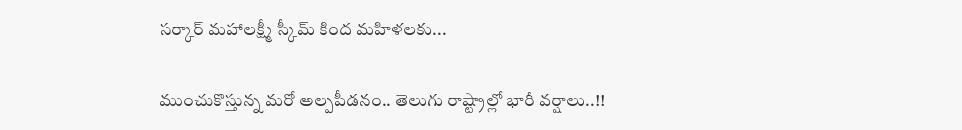సర్కార్ మహాలక్ష్మీ స్కీమ్ కింద మహిళలకు...

ముంచుకొస్తున్న మరో అల్పపీడనం.. తెలుగు రాష్ట్రాల్లో భారీ వర్షాలు..!!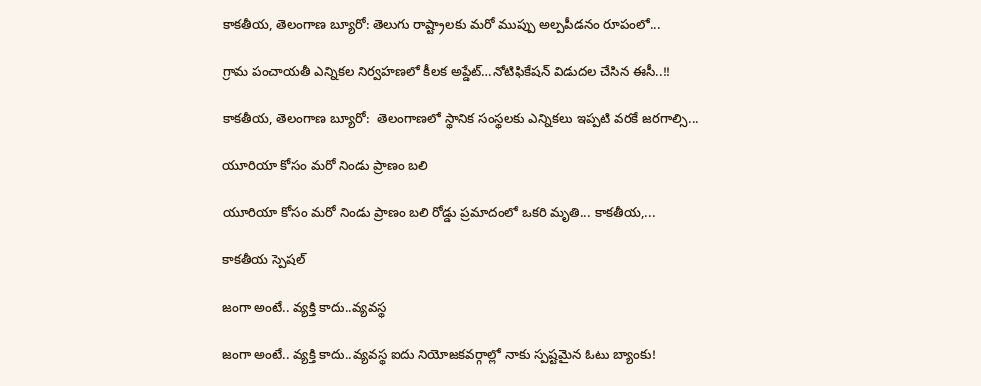కాకతీయ, తెలంగాణ బ్యూరో: తెలుగు రాష్ట్రాలకు మరో ముప్పు అల్పపీడనం రూపంలో...

గ్రామ పంచాయ‌తీ ఎన్నిక‌ల నిర్వ‌హ‌ణ‌లో కీల‌క అప్డేట్‌…నోటిఫికేషన్ విడుదల చేసిన ఈసీ..!!

కాకతీయ, తెలంగాణ బ్యూరో:  తెలంగాణలో స్థానిక సంస్థలకు ఎన్నికలు ఇప్పటి వరకే జరగాల్సి...

యూరియా కోసం మరో నిండు ప్రాణం బలి

యూరియా కోసం మరో నిండు ప్రాణం బలి రోడ్డు ప్రమాదంలో ఒకరి మృతి... కాకతీయ,...

కాక‌తీయ స్పెష‌ల్‌

జంగా అంటే.. వ్య‌క్తి కాదు..వ్య‌వస్థ‌

జంగా అంటే.. వ్య‌క్తి కాదు..వ్య‌వస్థ‌ ఐదు నియోజ‌క‌వ‌ర్గాల్లో నాకు స్ప‌ష్ట‌మైన ఓటు బ్యాంకు!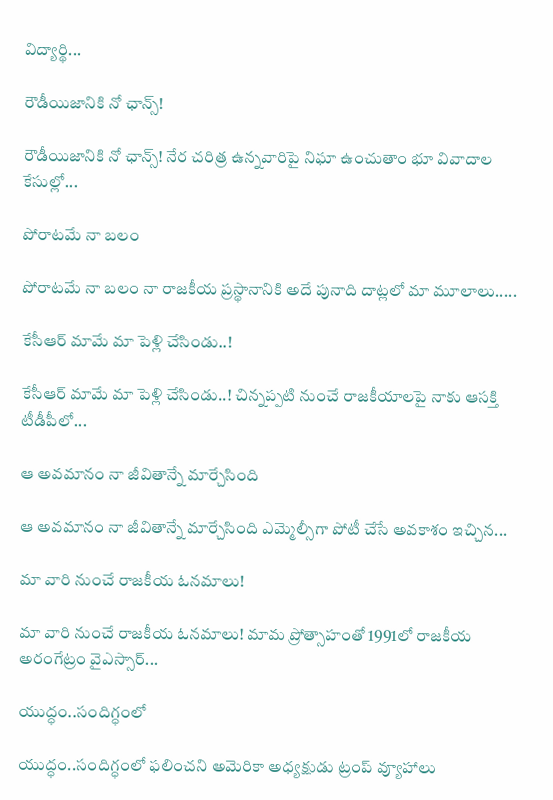విద్యార్థి...

రౌడీయిజానికి నో ఛాన్స్‌!

రౌడీయిజానికి నో ఛాన్స్‌! నేర చరిత్ర ఉన్న‌వారిపై నిఘా ఉంచుతాం భూ వివాదాల కేసుల్లో...

పోరాటమే నా బలం

పోరాటమే నా బలం నా రాజకీయ ప్రస్థానానికి అదే పునాది దాట్లలో మా మూలాలు.....

కేసీఆర్‌ మామే మా పెళ్లి చేసిండు..!

కేసీఆర్‌ మామే మా పెళ్లి చేసిండు..! చిన్నప్ప‌టి నుంచే రాజకీయాలపై నాకు ఆసక్తి టీడీపీలో...

ఆ అవమానం నా జీవితాన్నే మార్చేసింది

ఆ అవమానం నా జీవితాన్నే మార్చేసింది ఎమ్మెల్సీగా పోటీ చేసే అవ‌కాశం ఇచ్చిన...

మా వారి నుంచే రాజకీయ ఓనమాలు!

మా వారి నుంచే రాజకీయ ఓనమాలు! మామ ప్రోత్సాహంతో 1991లో రాజకీయ అరంగేట్రం వైఎస్సార్‌...

యుద్ధం..సందిగ్ధంలో

యుద్ధం..సందిగ్ధంలో ఫ‌లించని అమెరికా అధ్య‌క్షుడు ట్రంప్ వ్యూహాలు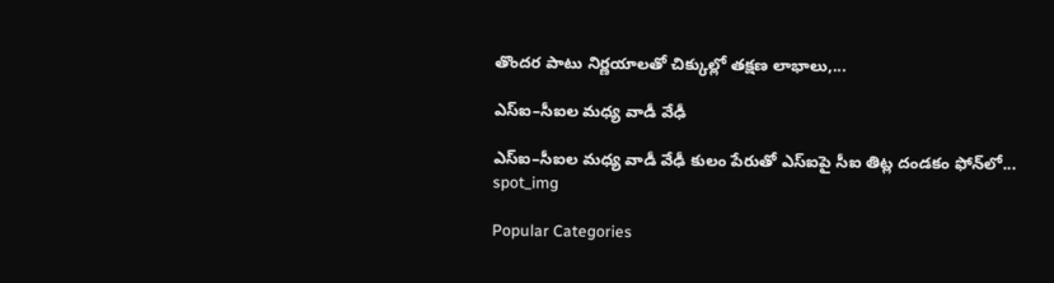తొంద‌ర పాటు నిర్ణ‌యాల‌తో చిక్కుల్లో తక్షణ లాభాలు,...

ఎస్ఐ–సీఐల మ‌ధ్య వాడీ వేఢీ

ఎస్ఐ–సీఐల మ‌ధ్య వాడీ వేఢీ కులం పేరుతో ఎస్ఐపై సీఐ తిట్ల దండ‌కం ఫోన్‌లో...
spot_img

Popular Categories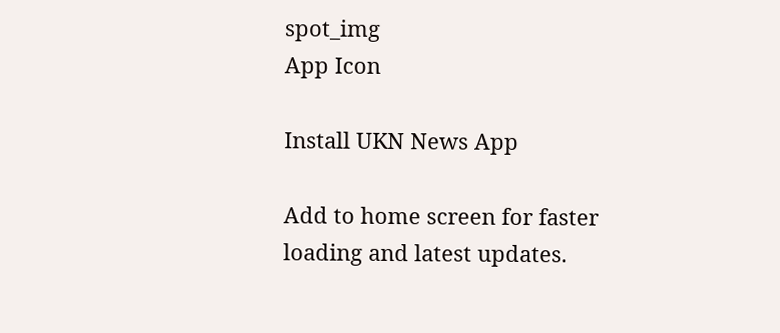spot_img
App Icon

Install UKN News App

Add to home screen for faster loading and latest updates.